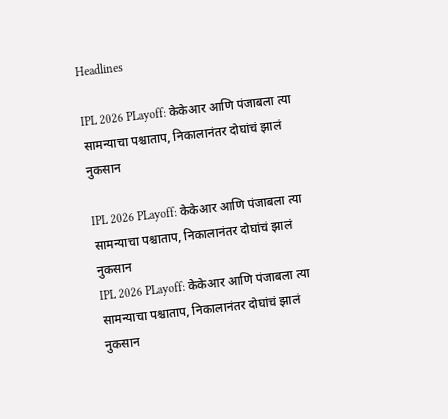Headlines

IPL 2026 PLayoff: केकेआर आणि पंजाबला त्या सामन्याचा पश्चाताप, निकालानंतर दोघांचं झालं नुकसान

IPL 2026 PLayoff: केकेआर आणि पंजाबला त्या सामन्याचा पश्चाताप, निकालानंतर दोघांचं झालं नुकसान
IPL 2026 PLayoff: केकेआर आणि पंजाबला त्या सामन्याचा पश्चाताप, निकालानंतर दोघांचं झालं नुकसान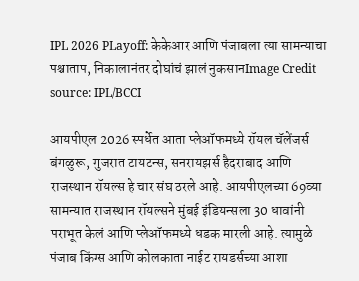IPL 2026 PLayoff: केकेआर आणि पंजाबला त्या सामन्याचा पश्चाताप, निकालानंतर दोघांचं झालं नुकसानImage Credit source: IPL/BCCI

आयपीएल 2026 स्पर्धेत आता प्लेऑफमध्ये रॉयल चॅलेंजर्स बंगळुरू, गुजरात टायटन्स, सनरायझर्स हैदराबाद आणि राजस्थान रॉयल्स हे चार संघ ठरले आहे. आयपीएलच्या 69व्या सामन्यात राजस्थान रॉयल्सने मुंबई इंडियन्सला 30 धावांनी पराभूत केलं आणि प्लेऑफमध्ये धडक मारली आहे. त्यामुळे पंजाब किंग्स आणि कोलकाता नाईट रायडर्सच्या आशा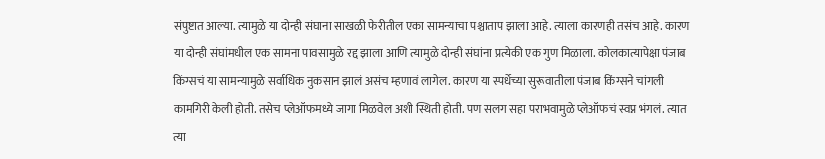संपुष्टात आल्या. त्यामुळे या दोन्ही संघाना साखळी फेरीतील एका सामन्याचा पश्चाताप झाला आहे. त्याला कारणही तसंच आहे. कारण या दोन्ही संघांमधील एक सामना पावसामुळे रद्द झाला आणि त्यामुळे दोन्ही संघांना प्रत्येकी एक गुण मिळाला. कोलकात्यापेक्षा पंजाब किंग्सचं या सामन्यामुळे सर्वाधिक नुकसान झालं असंच म्हणावं लागेल. कारण या स्पर्धेच्या सुरूवातीला पंजाब किंग्सने चांगली कामगिरी केली होती. तसेच प्लेऑफमध्ये जागा मिळवेल अशी स्थिती होती. पण सलग सहा पराभवामुळे प्लेऑफचं स्वप्न भंगलं. त्यात त्या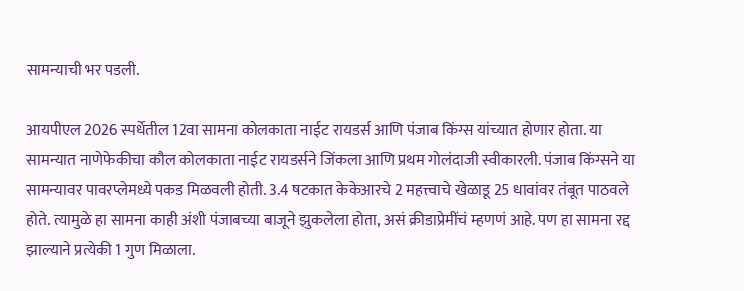सामन्याची भर पडली.

आयपीएल 2026 स्पर्धेतील 12वा सामना कोलकाता नाईट रायडर्स आणि पंजाब किंग्स यांच्यात होणार होता. या सामन्यात नाणेफेकीचा कौल कोलकाता नाईट रायडर्सने जिंकला आणि प्रथम गोलंदाजी स्वीकारली. पंजाब किंग्सने या सामन्यावर पावरप्लेमध्ये पकड मिळवली होती. 3.4 षटकात केकेआरचे 2 महत्त्वाचे खेळाडू 25 धावांवर तंबूत पाठवले होते. त्यामुळे हा सामना काही अंशी पंजाबच्या बाजूने झुकलेला होता, असं क्रीडाप्रेमींचं म्हणणं आहे. पण हा सामना रद्द झाल्याने प्रत्येकी 1 गुण मिळाला.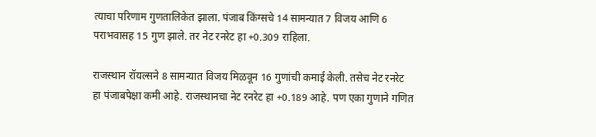त्याचा परिणाम गुणतालिकेत झाला. पंजाब किंग्सचे 14 सामन्यात 7 विजय आणि 6 पराभवासह 15 गुण झाले. तर नेट रनरेट हा +0.309 राहिला.

राजस्थान रॉयल्सने 8 सामन्यात विजय मिळवून 16 गुणांची कमाई केली. तसेच नेट रनरेट हा पंजाबपेक्षा कमी आहे. राजस्थानचा नेट रनरेट हा +0.189 आहे. पण एका गुणाने गणित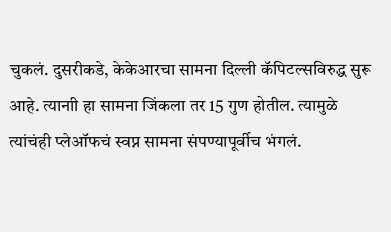चुकलं. दुसरीकडे, केकेआरचा सामना दिल्ली कॅपिटल्सविरुद्ध सुरू आहे. त्यानाी हा सामना जिंकला तर 15 गुण होतील. त्यामुळे त्यांचंही प्लेऑफचं स्वप्न सामना संपण्यापूर्वीच भंगलं.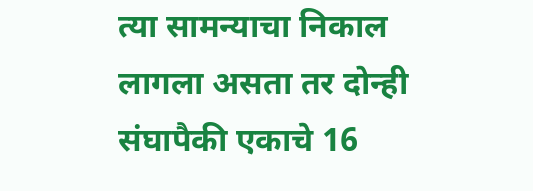त्या सामन्याचा निकाल लागला असता तर दोन्ही संघापैकी एकाचे 16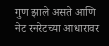गुण झाले असते आणि नेट रनरेटच्या आधारावर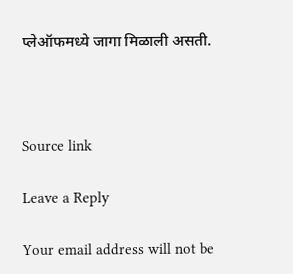प्लेऑफमध्ये जागा मिळाली असती.



Source link

Leave a Reply

Your email address will not be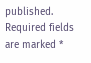published. Required fields are marked *